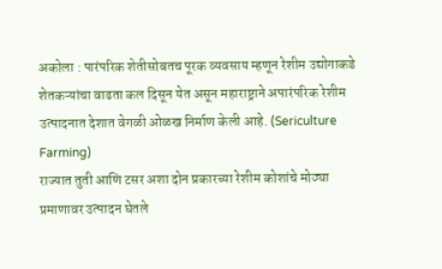अकोला : पारंपरिक शेतीसोबतच पूरक व्यवसाय म्हणून रेशीम उद्योगाकडे शेतकऱ्यांचा वाढता कल दिसून येत असून महाराष्ट्राने अपारंपरिक रेशीम उत्पादनात देशात वेगळी ओळख निर्माण केली आहे. (Sericulture Farming)
राज्यात तुती आणि टसर अशा दोन प्रकारच्या रेशीम कोशांचे मोठ्या प्रमाणावर उत्पादन घेतले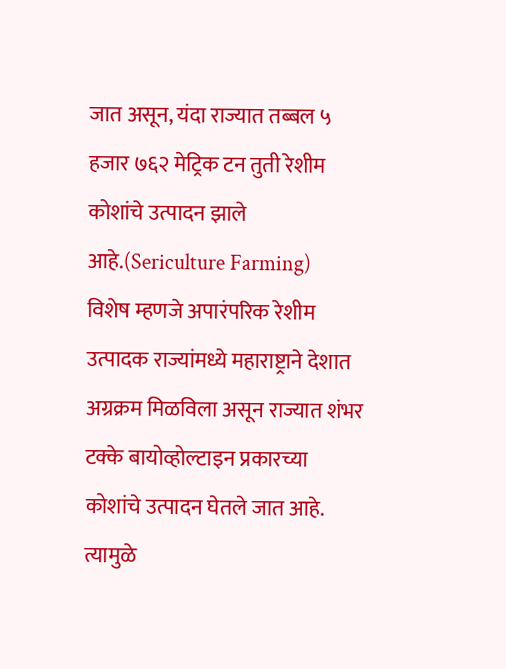जात असून, यंदा राज्यात तब्बल ५ हजार ७६२ मेट्रिक टन तुती रेशीम कोशांचे उत्पादन झाले आहे.(Sericulture Farming)
विशेष म्हणजे अपारंपरिक रेशीम उत्पादक राज्यांमध्ये महाराष्ट्राने देशात अग्रक्रम मिळविला असून राज्यात शंभर टक्के बायोव्होल्टाइन प्रकारच्या कोशांचे उत्पादन घेतले जात आहे. त्यामुळे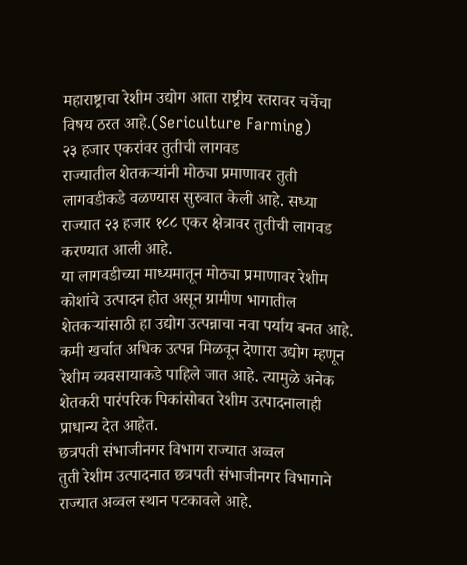महाराष्ट्राचा रेशीम उद्योग आता राष्ट्रीय स्तरावर चर्चेचा विषय ठरत आहे.(Sericulture Farming)
२३ हजार एकरांवर तुतीची लागवड
राज्यातील शेतकऱ्यांनी मोठ्या प्रमाणावर तुती लागवडीकडे वळण्यास सुरुवात केली आहे. सध्या राज्यात २३ हजार १८८ एकर क्षेत्रावर तुतीची लागवड करण्यात आली आहे.
या लागवडीच्या माध्यमातून मोठ्या प्रमाणावर रेशीम कोशांचे उत्पादन होत असून ग्रामीण भागातील शेतकऱ्यांसाठी हा उद्योग उत्पन्नाचा नवा पर्याय बनत आहे.
कमी खर्चात अधिक उत्पन्न मिळवून देणारा उद्योग म्हणून रेशीम व्यवसायाकडे पाहिले जात आहे. त्यामुळे अनेक शेतकरी पारंपरिक पिकांसोबत रेशीम उत्पादनालाही प्राधान्य देत आहेत.
छत्रपती संभाजीनगर विभाग राज्यात अव्वल
तुती रेशीम उत्पादनात छत्रपती संभाजीनगर विभागाने राज्यात अव्वल स्थान पटकावले आहे.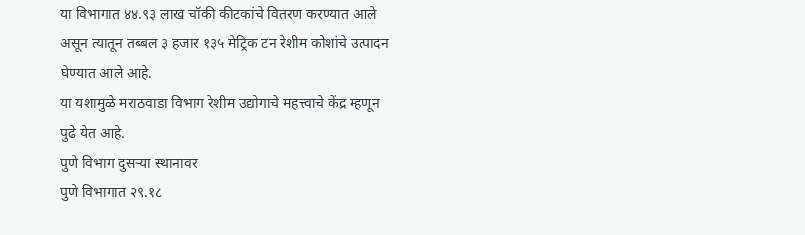या विभागात ४४.९३ लाख चॉकी कीटकांचे वितरण करण्यात आले असून त्यातून तब्बल ३ हजार १३५ मेट्रिक टन रेशीम कोशांचे उत्पादन घेण्यात आले आहे.
या यशामुळे मराठवाडा विभाग रेशीम उद्योगाचे महत्त्वाचे केंद्र म्हणून पुढे येत आहे.
पुणे विभाग दुसऱ्या स्थानावर
पुणे विभागात २९.१८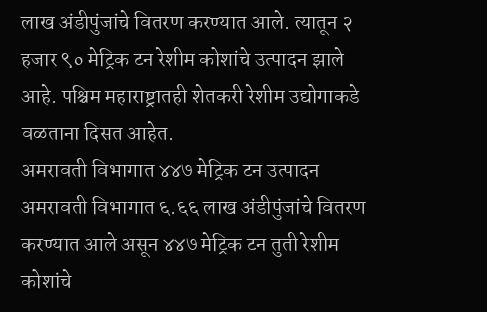लाख अंडीपुंजांचे वितरण करण्यात आले. त्यातून २ हजार ९० मेट्रिक टन रेशीम कोशांचे उत्पादन झाले आहे. पश्चिम महाराष्ट्रातही शेतकरी रेशीम उद्योगाकडे वळताना दिसत आहेत.
अमरावती विभागात ४४७ मेट्रिक टन उत्पादन
अमरावती विभागात ६.६६ लाख अंडीपुंजांचे वितरण करण्यात आले असून ४४७ मेट्रिक टन तुती रेशीम कोशांचे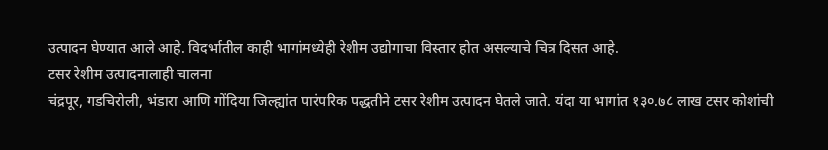उत्पादन घेण्यात आले आहे. विदर्भातील काही भागांमध्येही रेशीम उद्योगाचा विस्तार होत असल्याचे चित्र दिसत आहे.
टसर रेशीम उत्पादनालाही चालना
चंद्रपूर, गडचिरोली, भंडारा आणि गोंदिया जिल्ह्यांत पारंपरिक पद्धतीने टसर रेशीम उत्पादन घेतले जाते. यंदा या भागांत १३०.७८ लाख टसर कोशांची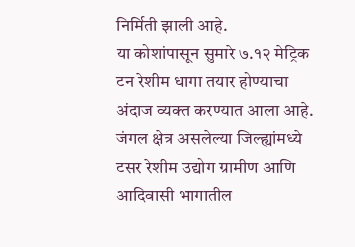निर्मिती झाली आहे.
या कोशांपासून सुमारे ७.१२ मेट्रिक टन रेशीम धागा तयार होण्याचा अंदाज व्यक्त करण्यात आला आहे. जंगल क्षेत्र असलेल्या जिल्ह्यांमध्ये टसर रेशीम उद्योग ग्रामीण आणि आदिवासी भागातील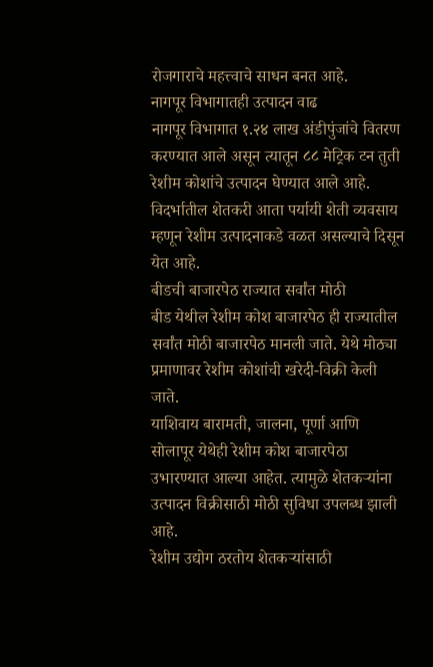रोजगाराचे महत्त्वाचे साधन बनत आहे.
नागपूर विभागातही उत्पादन वाढ
नागपूर विभागात १.२४ लाख अंडीपुंजांचे वितरण करण्यात आले असून त्यातून ८८ मेट्रिक टन तुती रेशीम कोशांचे उत्पादन घेण्यात आले आहे. विदर्भातील शेतकरी आता पर्यायी शेती व्यवसाय म्हणून रेशीम उत्पादनाकडे वळत असल्याचे दिसून येत आहे.
बीडची बाजारपेठ राज्यात सर्वांत मोठी
बीड येथील रेशीम कोश बाजारपेठ ही राज्यातील सर्वांत मोठी बाजारपेठ मानली जाते. येथे मोठ्या प्रमाणावर रेशीम कोशांची खरेदी-विक्री केली जाते.
याशिवाय बारामती, जालना, पूर्णा आणि सोलापूर येथेही रेशीम कोश बाजारपेठा उभारण्यात आल्या आहेत. त्यामुळे शेतकऱ्यांना उत्पादन विक्रीसाठी मोठी सुविधा उपलब्ध झाली आहे.
रेशीम उद्योग ठरतोय शेतकऱ्यांसाठी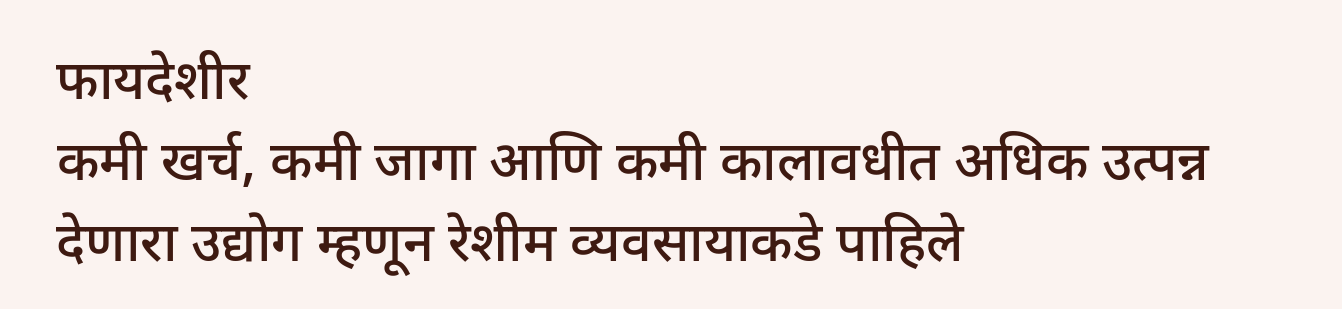फायदेशीर
कमी खर्च, कमी जागा आणि कमी कालावधीत अधिक उत्पन्न देणारा उद्योग म्हणून रेशीम व्यवसायाकडे पाहिले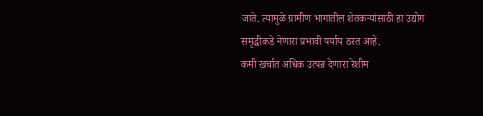जाते. त्यामुळे ग्रामीण भागातील शेतकऱ्यांसाठी हा उद्योग समृद्धीकडे नेणारा प्रभावी पर्याय ठरत आहे.
कमी खर्चात अधिक उत्पन्न देणारा रेशीम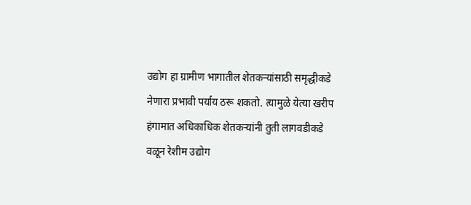उद्योग हा ग्रामीण भागातील शेतकऱ्यांसाठी समृद्धीकडे नेणारा प्रभावी पर्याय ठरू शकतो. त्यामुळे येत्या खरीप हंगामात अधिकाधिक शेतकऱ्यांनी तुती लागवडीकडे वळून रेशीम उद्योग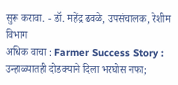सुरू करावा. - डॉ. महेंद्र ढवळे, उपसंचालक, रेशीम विभाग
अधिक वाचा : Farmer Success Story : उन्हाळ्यातही दोडक्याने दिला भरघोस नफा;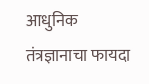आधुनिक तंत्रज्ञानाचा फायदा